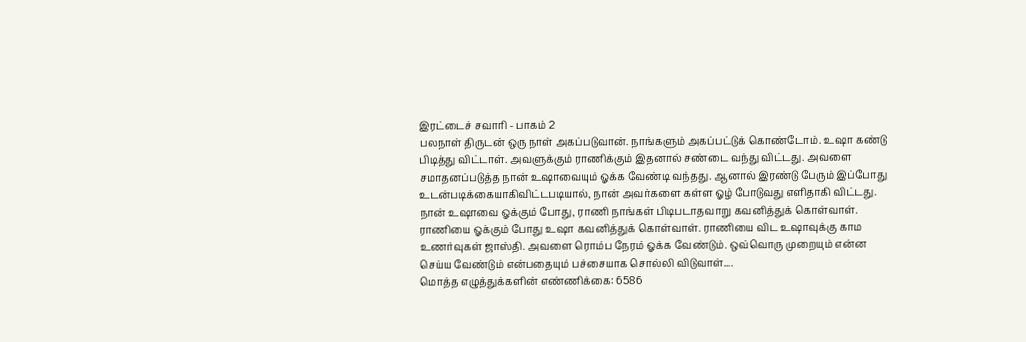இரட்டைச் சவாரி - பாகம் 2
பலநாள் திருடன் ஒரு நாள் அகப்படுவான். நாங்களும் அகப்பட்டுக் கொண்டோம். உஷா கண்டு பிடித்து விட்டாள். அவளுக்கும் ராணிக்கும் இதனால் சண்டை வந்து விட்டது. அவளை சமாதனப்படுத்த நான் உஷாவையும் ஓக்க வேண்டி வந்தது. ஆனால் இரண்டு பேரும் இப்போது உடன்படிக்கையாகிவிட்டபடியால், நான் அவர்களை கள்ள ஓழ் போடுவது எளிதாகி விட்டது. நான் உஷாவை ஓக்கும் போது, ராணி நாங்கள் பிடிபடாதவாறு கவனித்துக் கொள்வாள். ராணியை ஓக்கும் போது உஷா கவனித்துக் கொள்வாள். ராணியை விட உஷாவுக்கு காம உணர்வுகள் ஜாஸ்தி. அவளை ரொம்ப நேரம் ஓக்க வேண்டும். ஒவ்வொரு முறையும் என்ன செய்ய வேண்டும் என்பதையும் பச்சையாக சொல்லி விடுவாள்....
மொத்த எழுத்துக்களின் எண்ணிக்கை: 6586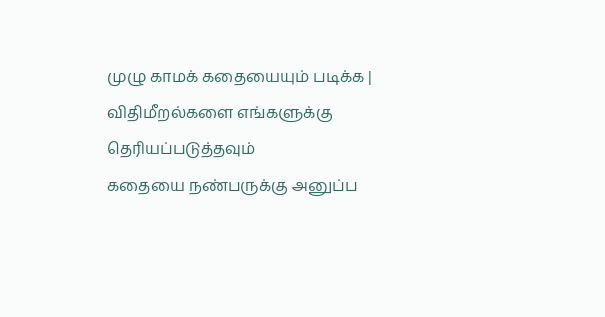முழு காமக் கதையையும் படிக்க |
விதிமீறல்களை எங்களுக்கு தெரியப்படுத்தவும்
கதையை நண்பருக்கு அனுப்ப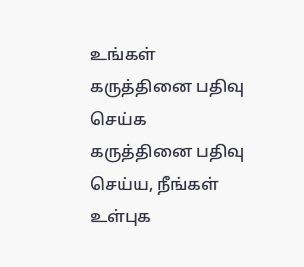உங்கள் கருத்தினை பதிவு செய்க
கருத்தினை பதிவு செய்ய, நீங்கள் உள்புக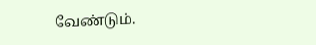வேண்டும்.